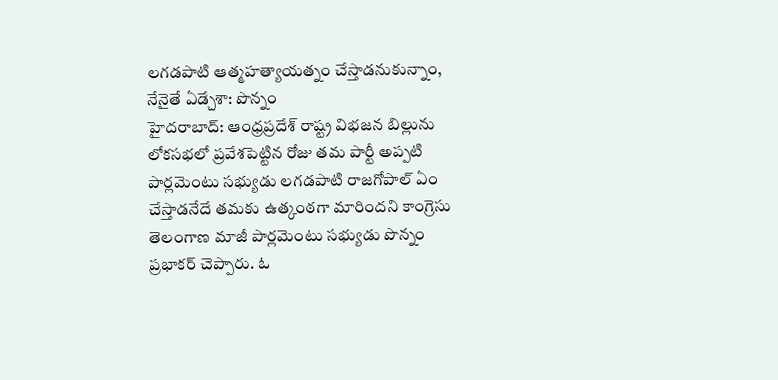లగడపాటి ఆత్మహత్యాయత్నం చేస్తాడనుకున్నాం, నేనైతే ఏడ్చేశా: పొన్నం
హైదరాబాద్: ఆంధ్రప్రదేశ్ రాష్ట్ర విభజన బిల్లును లోకసభలో ప్రవేశపెట్టిన రోజు తమ పార్టీ అప్పటి పార్లమెంటు సభ్యుడు లగడపాటి రాజగోపాల్ ఏం చేస్తాడనేదే తమకు ఉత్కంఠగా మారిందని కాంగ్రెసు తెలంగాణ మాజీ పార్లమెంటు సభ్యుడు పొన్నం ప్రభాకర్ చెప్పారు. ఓ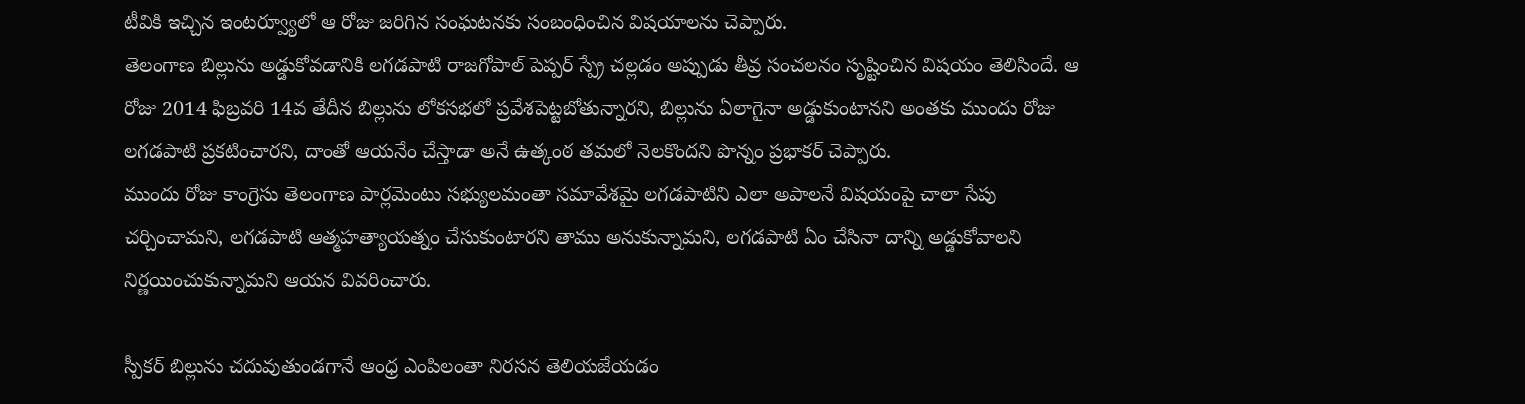టీవికి ఇచ్చిన ఇంటర్వ్యూలో ఆ రోజు జరిగిన సంఘటనకు సంబంధించిన విషయాలను చెప్పారు.
తెలంగాణ బిల్లును అడ్డుకోవడానికి లగడపాటి రాజగోపాల్ పెప్పర్ స్ప్రే చల్లడం అప్పుడు తీవ్ర సంచలనం సృష్టించిన విషయం తెలిసిందే. ఆ రోజు 2014 ఫిబ్రవరి 14వ తేదీన బిల్లును లోకసభలో ప్రవేశపెట్టబోతున్నారని, బిల్లును ఏలాగైనా అడ్డుకుంటానని అంతకు ముందు రోజు లగడపాటి ప్రకటించారని, దాంతో ఆయనేం చేస్తాడా అనే ఉత్కంఠ తమలో నెలకొందని పొన్నం ప్రభాకర్ చెప్పారు.
ముందు రోజు కాంగ్రెసు తెలంగాణ పార్లమెంటు సభ్యులమంతా సమావేశమై లగడపాటిని ఎలా అపాలనే విషయంపై చాలా సేపు చర్చించామని, లగడపాటి ఆత్మహత్యాయత్నం చేసుకుంటారని తాము అనుకున్నామని, లగడపాటి ఏం చేసినా దాన్ని అడ్డుకోవాలని నిర్ణయించుకున్నామని ఆయన వివరించారు.

స్పీకర్ బిల్లును చదువుతుండగానే ఆంధ్ర ఎంపిలంతా నిరసన తెలియజేయడం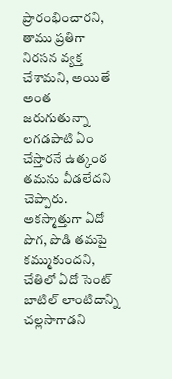ప్రారంభించారని, తాము ప్రతిగా నిరసన వ్యక్త చేశామని, అయితే అంత జరుగుతున్నా లగడపాటి ఏం చేస్తారనే ఉత్కంఠ తమను వీడలేదని చెప్పారు. అకస్మాత్తుగా ఏదో పొగ, పొడి తమపై కమ్ముకుందని, చేతిలో ఏదో సెంట్ బాటిల్ లాంటిదాన్ని చల్లసాగాడని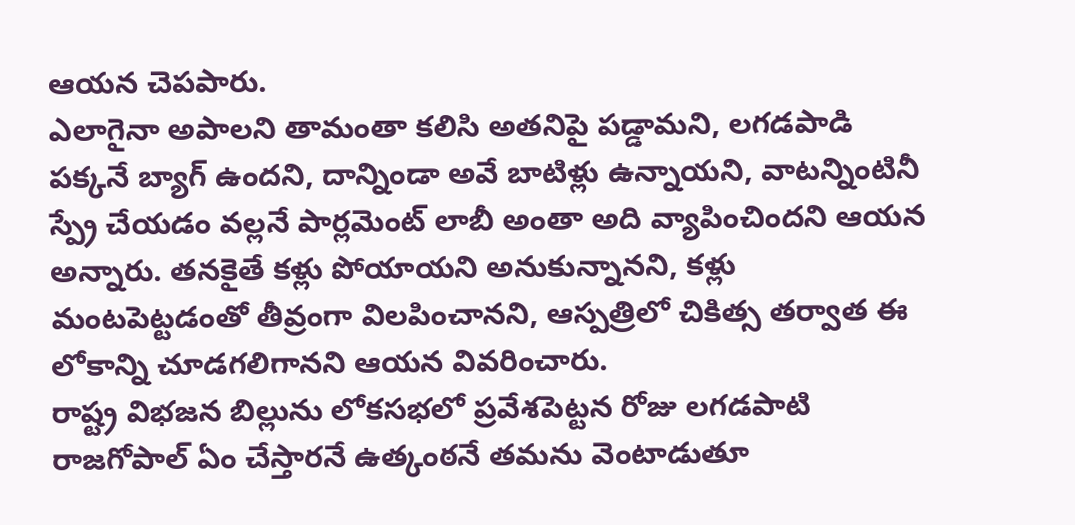ఆయన చెపపారు.
ఎలాగైనా అపాలని తామంతా కలిసి అతనిపై పడ్డామని, లగడపాడి పక్కనే బ్యాగ్ ఉందని, దాన్నిండా అవే బాటిళ్లు ఉన్నాయని, వాటన్నింటినీ స్ప్రే చేయడం వల్లనే పార్లమెంట్ లాబీ అంతా అది వ్యాపించిందని ఆయన అన్నారు. తనకైతే కళ్లు పోయాయని అనుకున్నానని, కళ్లు మంటపెట్టడంతో తీవ్రంగా విలపించానని, ఆస్పత్రిలో చికిత్స తర్వాత ఈ లోకాన్ని చూడగలిగానని ఆయన వివరించారు.
రాష్ట్ర విభజన బిల్లును లోకసభలో ప్రవేశపెట్టన రోజు లగడపాటి రాజగోపాల్ ఏం చేస్తారనే ఉత్కంఠనే తమను వెంటాడుతూ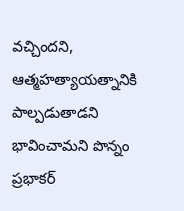వచ్చిందని, ఆత్మహత్యాయత్నానికి పాల్పడుతాడని భావించామని పొన్నం ప్రభాకర్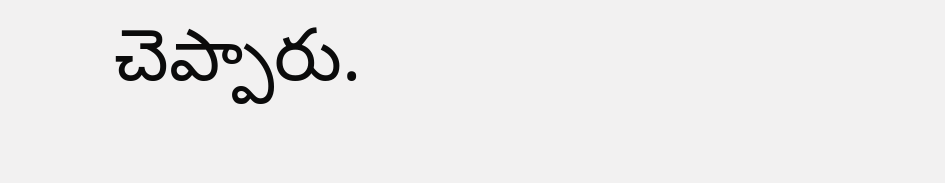చెప్పారు.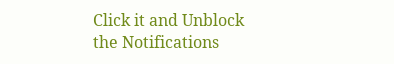Click it and Unblock the Notifications